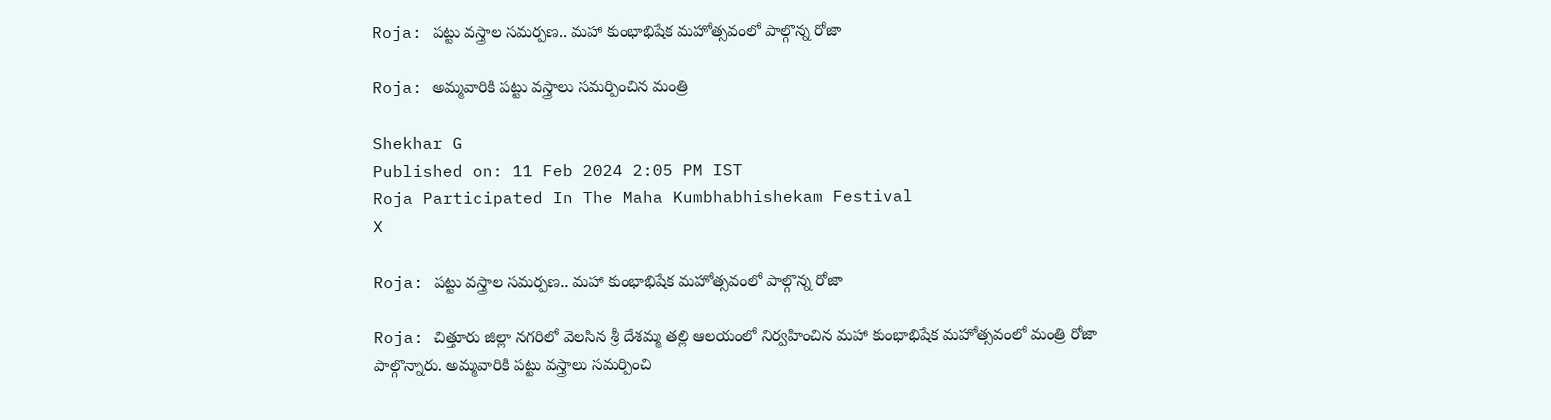Roja: పట్టు వస్త్రాల సమర్పణ.. మహా కుంభాభిషేక మహోత్సవంలో పాల్గొన్న రోజా

Roja: అమ్మవారికి పట్టు వస్త్రాలు సమర్పించిన మంత్రి

Shekhar G
Published on: 11 Feb 2024 2:05 PM IST
Roja Participated In The Maha Kumbhabhishekam Festival
X

Roja: పట్టు వస్త్రాల సమర్పణ.. మహా కుంభాభిషేక మహోత్సవంలో పాల్గొన్న రోజా

Roja: చిత్తూరు జిల్లా నగరిలో వెలసిన శ్రీ దేశమ్మ తల్లి ఆలయంలో నిర్వహించిన మహా కుంభాభిషేక మహోత్సవంలో మంత్రి రోజా పాల్గొన్నారు. అమ్మవారికి పట్టు వస్త్రాలు సమర్పించి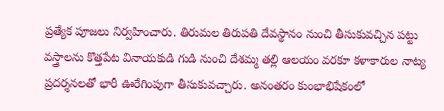ప్రత్యేక పూజలు నిర్వహించారు. తిరుమల తిరుపతి దేవస్థానం నుంచి తీసుకువచ్చిన పట్టు వస్త్రాలను కొత్తపేట వినాయకుడి గుడి నుంచి దేశమ్మ తల్లి ఆలయం వరకూ కళాకారుల నాట్య ప్రదర్శనలతో భారీ ఊరేగింపుగా తీసుకువచ్చారు. అనంతరం కుంభాభిషేకంలో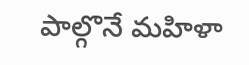పాల్గొనే మహిళా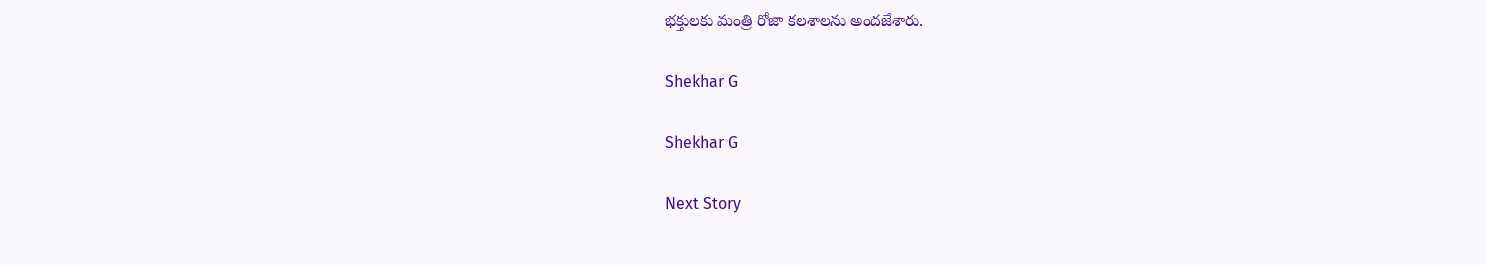భక్తులకు మంత్రి రోజా కలశాలను అందజేశారు.

Shekhar G

Shekhar G

Next Story